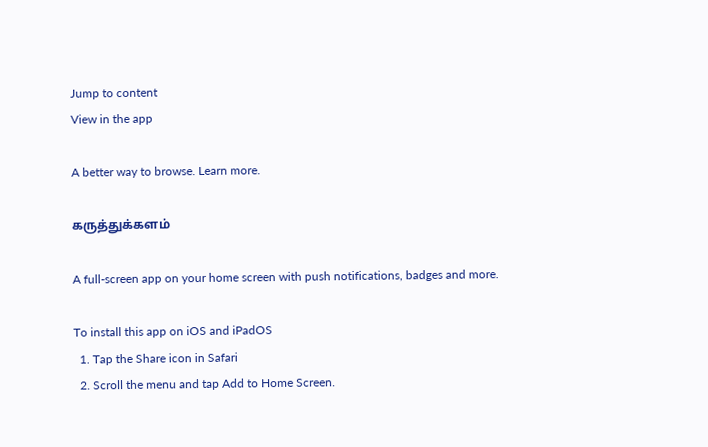Jump to content
View in the app

A better way to browse. Learn more.

கருத்துக்களம்

A full-screen app on your home screen with push notifications, badges and more.

To install this app on iOS and iPadOS
  1. Tap the Share icon in Safari
  2. Scroll the menu and tap Add to Home Screen.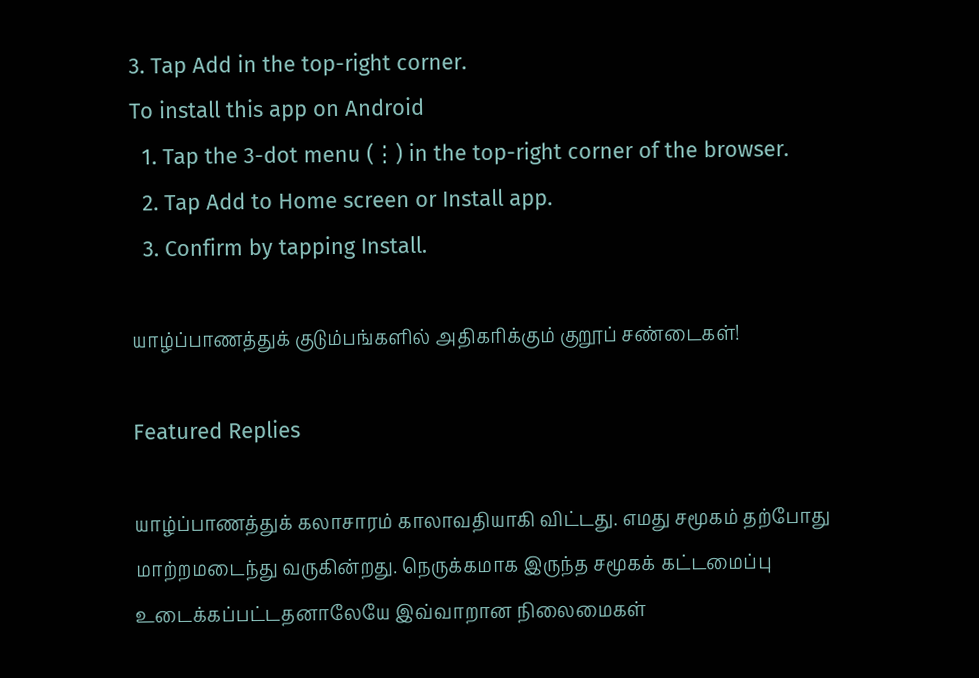3. Tap Add in the top-right corner.
To install this app on Android
  1. Tap the 3-dot menu (⋮) in the top-right corner of the browser.
  2. Tap Add to Home screen or Install app.
  3. Confirm by tapping Install.

யாழ்ப்பாணத்துக் குடும்பங்களில் அதிகரிக்கும் குறூப் சண்டைகள்!

Featured Replies

யாழ்ப்பாணத்துக் கலாசாரம் காலாவதியாகி விட்டது. எமது சமூகம் தற்போது மாற்றமடைந்து வருகின்றது. நெருக்கமாக இருந்த சமூகக் கட்டமைப்பு உடைக்கப்பட்டதனாலேயே இவ்வாறான நிலைமைகள்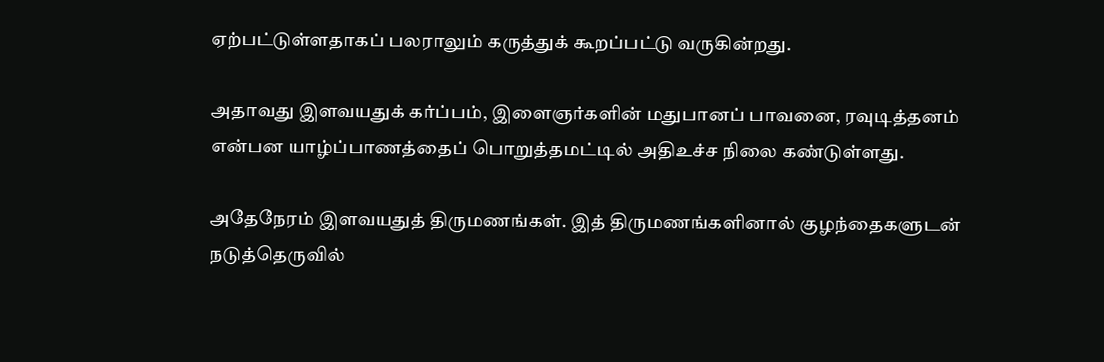ஏற்பட்டுள்ளதாகப் பலராலும் கருத்துக் கூறப்பட்டு வருகின்றது.

அதாவது இளவயதுக் கர்ப்பம், இளைஞர்களின் மதுபானப் பாவனை, ரவுடித்தனம் என்பன யாழ்ப்பாணத்தைப் பொறுத்தமட்டில் அதிஉச்ச நிலை கண்டுள்ளது.

அதேநேரம் இளவயதுத் திருமணங்கள். இத் திருமணங்களினால் குழந்தைகளுடன் நடுத்தெருவில்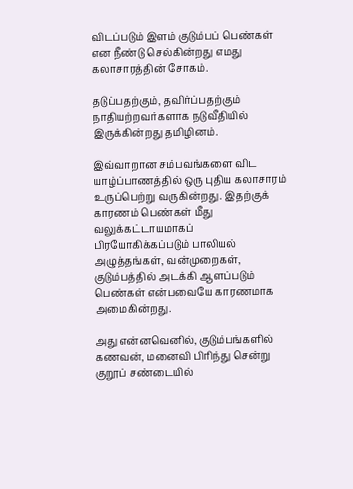விடப்படும் இளம் குடும்பப் பெண்கள் என நீண்டு செல்கின்றது எமது கலாசாரத்தின் சோகம்.

தடுப்பதற்கும், தவிர்ப்பதற்கும் நாதியற்றவர்களாக நடுவீதியில் இருக்கின்றது தமிழினம்.

இவ்வாறான சம்பவங்களை விட யாழ்ப்பாணத்தில் ஒரு புதிய கலாசாரம் உருப்பெற்று வருகின்றது. இதற்குக் காரணம் பெண்கள் மீது வலுக்கட்டாயமாகப் பிரயோகிக்கப்படும் பாலியல் அழுத்தங்கள், வன்முறைகள், குடும்பத்தில் அடக்கி ஆளப்படும் பெண்கள் என்பவையே காரணமாக அமைகின்றது.

அது என்னவெனில், குடும்பங்களில் கணவன், மனைவி பிரிந்து சென்று குறூப் சண்டையில்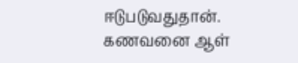ஈடுபடுவதுதான். கணவனை ஆள்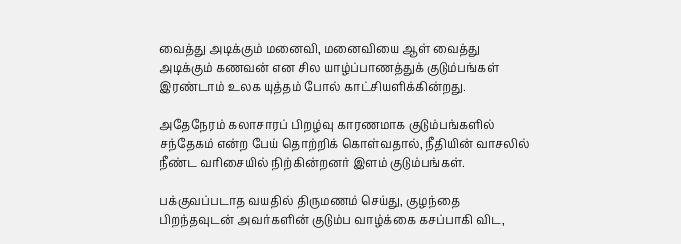வைத்து அடிக்கும் மனைவி, மனைவியை ஆள் வைத்து அடிக்கும் கணவன் என சில யாழ்ப்பாணத்துக் குடும்பங்கள் இரண்டாம் உலக யுத்தம் போல் காட்சியளிக்கின்றது.

அதேநேரம் கலாசாரப் பிறழ்வு காரணமாக குடும்பங்களில் சந்தேகம் என்ற பேய் தொற்றிக் கொள்வதால், நீதியின் வாசலில் நீண்ட வரிசையில் நிற்கின்றனர் இளம் குடும்பங்கள்.

பக்குவப்படாத வயதில் திருமணம் செய்து, குழந்தை பிறந்தவுடன் அவர்களின் குடும்ப வாழ்க்கை கசப்பாகி விட,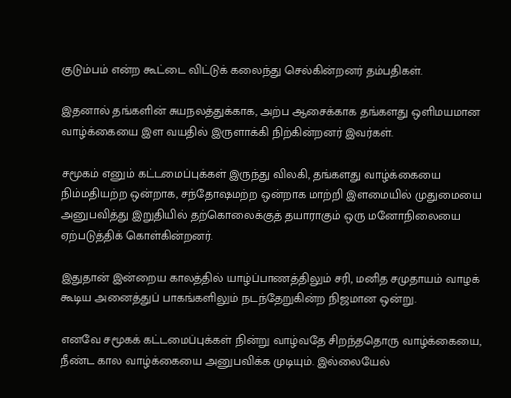குடும்பம் என்ற கூட்டை விட்டுக் கலைந்து செல்கின்றனர் தம்பதிகள்.

இதனால் தங்களின் சுயநலத்துக்காக, அற்ப ஆசைக்காக தங்களது ஒளிமயமான வாழ்க்கையை இள வயதில் இருளாக்கி நிற்கின்றனர் இவர்கள்.

சமூகம் எனும் கட்டமைப்புக்கள் இருந்து விலகி, தங்களது வாழ்க்கையை நிம்மதியற்ற ஒன்றாக, சந்தோஷமற்ற ஒன்றாக மாற்றி இளமையில் முதுமையை அனுபவித்து இறுதியில் தற்கொலைக்குத் தயாராகும் ஒரு மனோநிலையை ஏற்படுத்திக் கொள்கின்றனர்.

இதுதான் இன்றைய காலத்தில் யாழ்ப்பாணத்திலும் சரி, மனித சமுதாயம் வாழக் கூடிய அனைத்துப் பாகங்களிலும் நடந்தேறுகின்ற நிஜமான ஒன்று.

எனவே சமூகக் கட்டமைப்புக்கள் நின்று வாழ்வதே சிறந்ததொரு வாழ்க்கையை, நீண்ட கால வாழ்க்கையை அனுபவிக்க முடியும். இல்லையேல்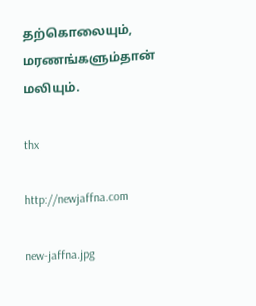தற்கொலையும், மரணங்களும்தான் மலியும்.

thx

http://newjaffna.com

new-jaffna.jpg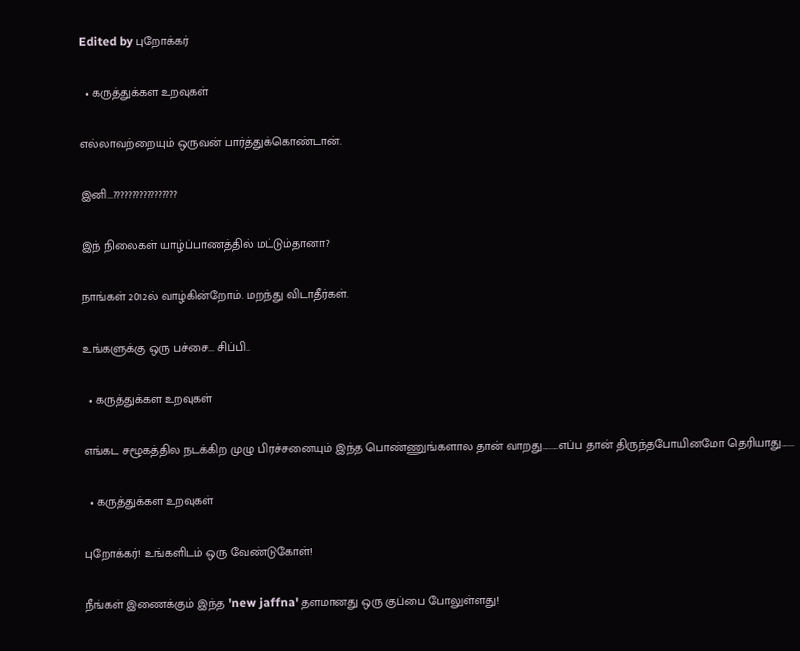Edited by புறோக்கர்

  • கருத்துக்கள உறவுகள்

எல்லாவற்றையும் ஒருவன் பார்த்துக்கொண்டான்.

இனி...?????????????????

இந் நிலைகள் யாழ்ப்பாணத்தில் மட்டும்தானா?

நாங்கள் 2012ல் வாழ்கின்றோம். மறந்து விடாதீர்கள்.

உங்களுக்கு ஒரு பச்சை... சிப்பி..

  • கருத்துக்கள உறவுகள்

எங்கட சழூகத்தில நடக்கிற முழு பிரச்சனையும் இந்த பொண்ணுங்களால தான் வாறது.........எப்ப தான் திருந்தபோயினமோ தெரியாது.......

  • கருத்துக்கள உறவுகள்

புறோக்கர்! உங்களிடம் ஒரு வேண்டுகோள்!

நீங்கள் இணைக்கும் இந்த 'new jaffna' தளமானது ஒரு குப்பை போலுள்ளது!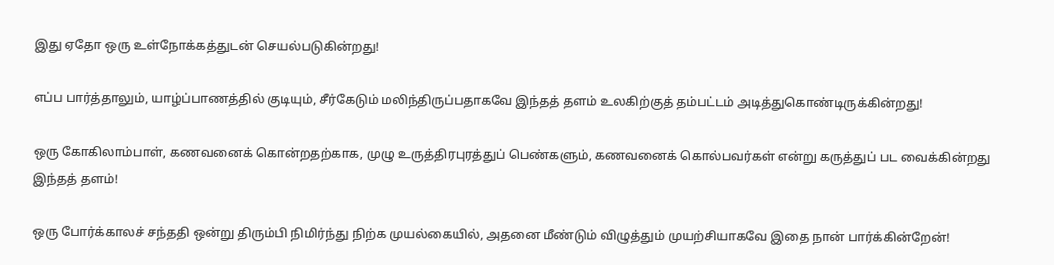இது ஏதோ ஒரு உள்நோக்கத்துடன் செயல்படுகின்றது!

எப்ப பார்த்தாலும், யாழ்ப்பாணத்தில் குடியும், சீர்கேடும் மலிந்திருப்பதாகவே இந்தத் தளம் உலகிற்குத் தம்பட்டம் அடித்துகொண்டிருக்கின்றது!

ஒரு கோகிலாம்பாள், கணவனைக் கொன்றதற்காக, முழு உருத்திரபுரத்துப் பெண்களும், கணவனைக் கொல்பவர்கள் என்று கருத்துப் பட வைக்கின்றது இந்தத் தளம்!

ஒரு போர்க்காலச் சந்ததி ஒன்று திரும்பி நிமிர்ந்து நிற்க முயல்கையில், அதனை மீண்டும் விழுத்தும் முயற்சியாகவே இதை நான் பார்க்கின்றேன்!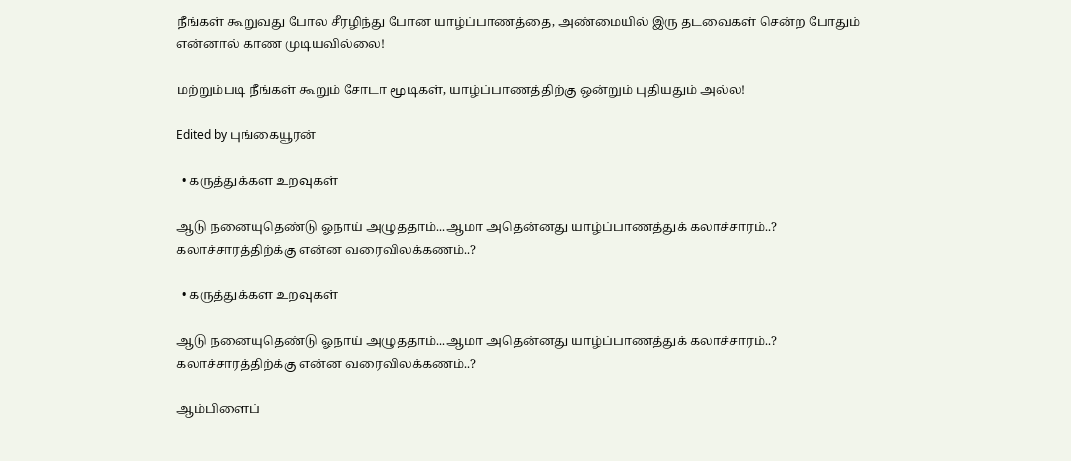நீங்கள் கூறுவது போல சீரழிந்து போன யாழ்ப்பாணத்தை, அண்மையில் இரு தடவைகள் சென்ற போதும் என்னால் காண முடியவில்லை!

மற்றும்படி நீங்கள் கூறும் சோடா மூடிகள், யாழ்ப்பாணத்திற்கு ஒன்றும் புதியதும் அல்ல!

Edited by புங்கையூரன்

  • கருத்துக்கள உறவுகள்

ஆடு நனையுதெண்டு ஓநாய் அழுததாம்...ஆமா அதென்னது யாழ்ப்பாணத்துக் கலாச்சாரம்..? கலாச்சாரத்திற்க்கு என்ன வரைவிலக்கணம்..?

  • கருத்துக்கள உறவுகள்

ஆடு நனையுதெண்டு ஓநாய் அழுததாம்...ஆமா அதென்னது யாழ்ப்பாணத்துக் கலாச்சாரம்..? கலாச்சாரத்திற்க்கு என்ன வரைவிலக்கணம்..?

ஆம்பிளைப்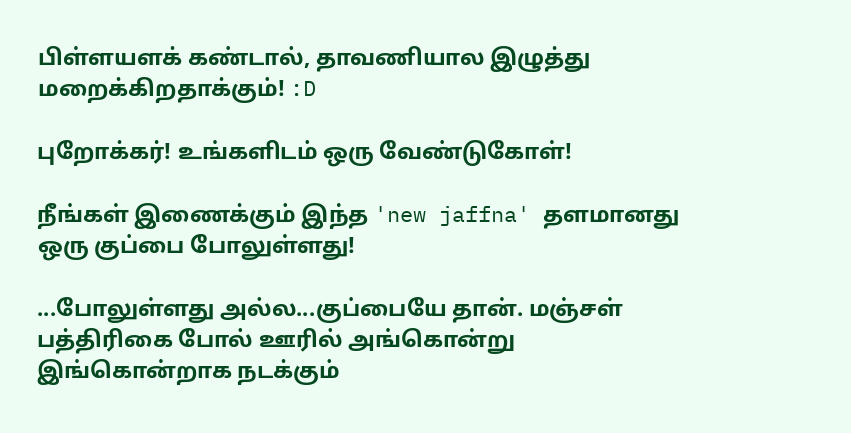பிள்ளயளக் கண்டால், தாவணியால இழுத்து மறைக்கிறதாக்கும்! :D

புறோக்கர்! உங்களிடம் ஒரு வேண்டுகோள்!

நீங்கள் இணைக்கும் இந்த 'new jaffna' தளமானது ஒரு குப்பை போலுள்ளது!

...போலுள்ளது அல்ல...குப்பையே தான். மஞ்சள் பத்திரிகை போல் ஊரில் அங்கொன்று இங்கொன்றாக நடக்கும்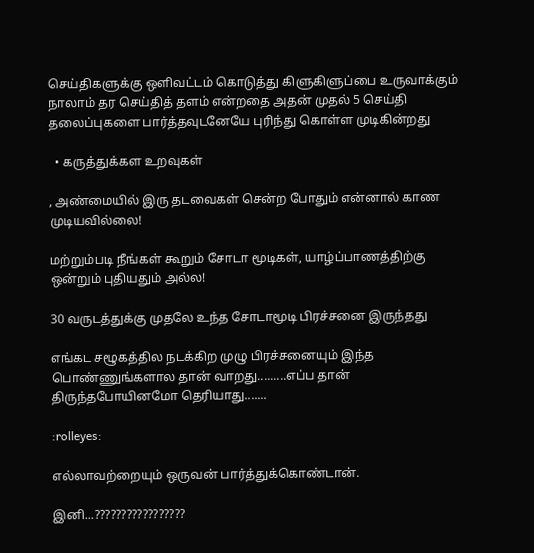செய்திகளுக்கு ஒளிவட்டம் கொடுத்து கிளுகிளுப்பை உருவாக்கும் நாலாம் தர செய்தித் தளம் என்றதை அதன் முதல் 5 செய்தி தலைப்புகளை பார்த்தவுடனேயே புரிந்து கொள்ள முடிகின்றது

  • கருத்துக்கள உறவுகள்

, அண்மையில் இரு தடவைகள் சென்ற போதும் என்னால் காண முடியவில்லை!

மற்றும்படி நீங்கள் கூறும் சோடா மூடிகள், யாழ்ப்பாணத்திற்கு ஒன்றும் புதியதும் அல்ல!

30 வருடத்துக்கு முதலே உந்த சோடாமூடி பிரச்சனை இருந்தது

எங்கட சழூகத்தில நடக்கிற முழு பிரச்சனையும் இந்த பொண்ணுங்களால தான் வாறது.........எப்ப தான் திருந்தபோயினமோ தெரியாது.......

:rolleyes:

எல்லாவற்றையும் ஒருவன் பார்த்துக்கொண்டான்.

இனி...?????????????????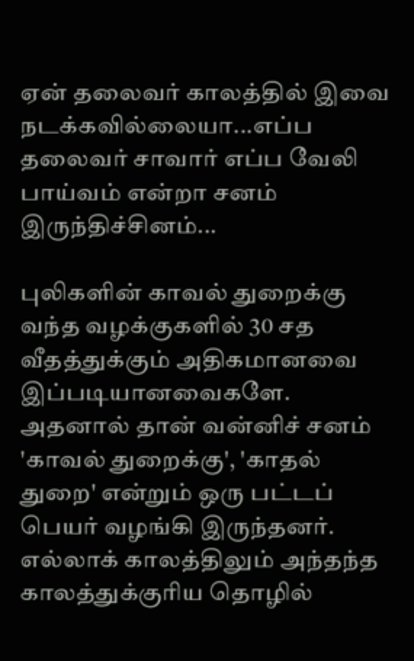ஏன் தலைவர் காலத்தில் இவை நடக்கவில்லையா...எப்ப தலைவர் சாவார் எப்ப வேலி பாய்வம் என்றா சனம் இருந்திச்சினம்...

புலிகளின் காவல் துறைக்கு வந்த வழக்குகளில் 30 சத வீதத்துக்கும் அதிகமானவை இப்படியானவைகளே. அதனால் தான் வன்னிச் சனம் 'காவல் துறைக்கு', 'காதல் துறை' என்றும் ஒரு பட்டப் பெயர் வழங்கி இருந்தனர். எல்லாக் காலத்திலும் அந்தந்த காலத்துக்குரிய தொழில்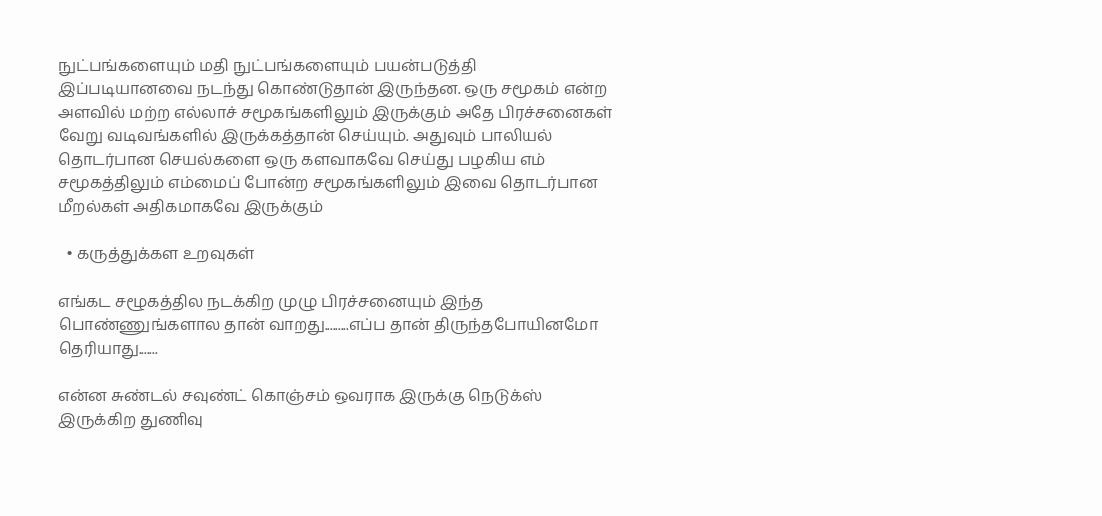நுட்பங்களையும் மதி நுட்பங்களையும் பயன்படுத்தி இப்படியானவை நடந்து கொண்டுதான் இருந்தன. ஒரு சமூகம் என்ற அளவில் மற்ற எல்லாச் சமூகங்களிலும் இருக்கும் அதே பிரச்சனைகள் வேறு வடிவங்களில் இருக்கத்தான் செய்யும். அதுவும் பாலியல் தொடர்பான செயல்களை ஒரு களவாகவே செய்து பழகிய எம் சமூகத்திலும் எம்மைப் போன்ற சமூகங்களிலும் இவை தொடர்பான மீறல்கள் அதிகமாகவே இருக்கும்

  • கருத்துக்கள உறவுகள்

எங்கட சழூகத்தில நடக்கிற முழு பிரச்சனையும் இந்த பொண்ணுங்களால தான் வாறது.........எப்ப தான் திருந்தபோயினமோ தெரியாது.......

என்ன சுண்டல் சவுண்ட் கொஞ்சம் ஒவராக இருக்கு நெடுக்ஸ் இருக்கிற துணிவு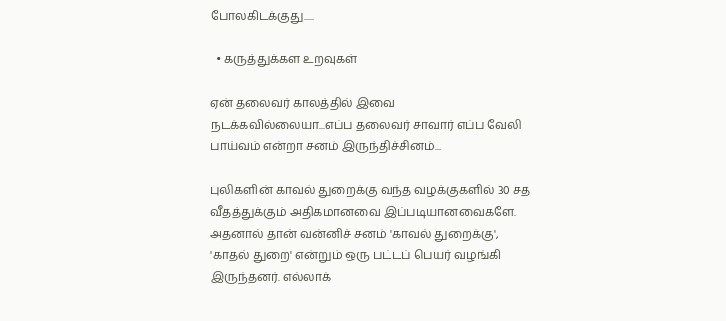போலகிடக்குது.....

  • கருத்துக்கள உறவுகள்

ஏன் தலைவர் காலத்தில் இவை நடக்கவில்லையா...எப்ப தலைவர் சாவார் எப்ப வேலி பாய்வம் என்றா சனம் இருந்திச்சினம்...

புலிகளின் காவல் துறைக்கு வந்த வழக்குகளில் 30 சத வீதத்துக்கும் அதிகமானவை இப்படியானவைகளே. அதனால் தான் வன்னிச் சனம் 'காவல் துறைக்கு', 'காதல் துறை' என்றும் ஒரு பட்டப் பெயர் வழங்கி இருந்தனர். எல்லாக்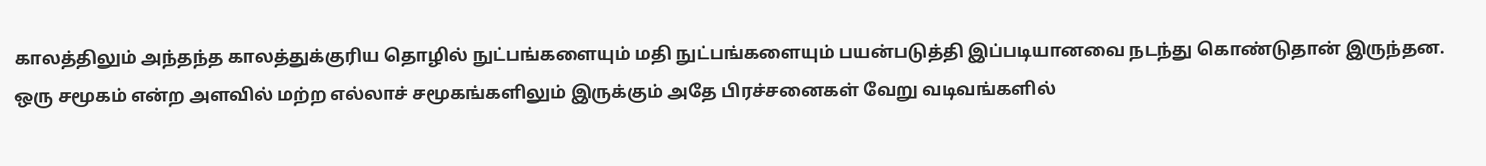காலத்திலும் அந்தந்த காலத்துக்குரிய தொழில் நுட்பங்களையும் மதி நுட்பங்களையும் பயன்படுத்தி இப்படியானவை நடந்து கொண்டுதான் இருந்தன. ஒரு சமூகம் என்ற அளவில் மற்ற எல்லாச் சமூகங்களிலும் இருக்கும் அதே பிரச்சனைகள் வேறு வடிவங்களில்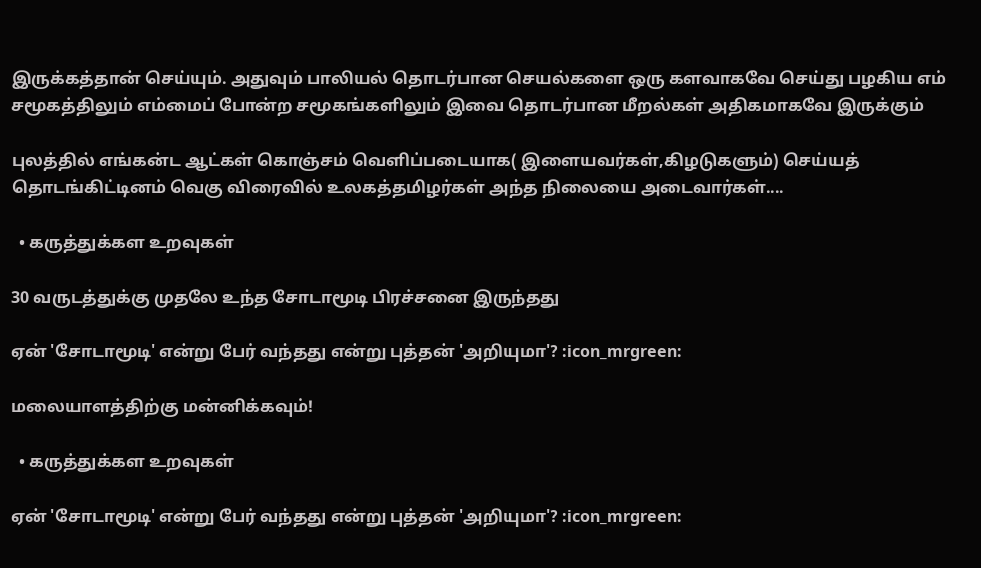இருக்கத்தான் செய்யும். அதுவும் பாலியல் தொடர்பான செயல்களை ஒரு களவாகவே செய்து பழகிய எம் சமூகத்திலும் எம்மைப் போன்ற சமூகங்களிலும் இவை தொடர்பான மீறல்கள் அதிகமாகவே இருக்கும்

புலத்தில் எங்கன்ட ஆட்கள் கொஞ்சம் வெளிப்படையாக( இளையவர்கள்,கிழடுகளும்) செய்யத் தொடங்கிட்டினம் வெகு விரைவில் உலகத்தமிழர்கள் அந்த நிலையை அடைவார்கள்....

  • கருத்துக்கள உறவுகள்

30 வருடத்துக்கு முதலே உந்த சோடாமூடி பிரச்சனை இருந்தது

ஏன் 'சோடாமூடி' என்று பேர் வந்தது என்று புத்தன் 'அறியுமா'? :icon_mrgreen:

மலையாளத்திற்கு மன்னிக்கவும்!

  • கருத்துக்கள உறவுகள்

ஏன் 'சோடாமூடி' என்று பேர் வந்தது என்று புத்தன் 'அறியுமா'? :icon_mrgreen: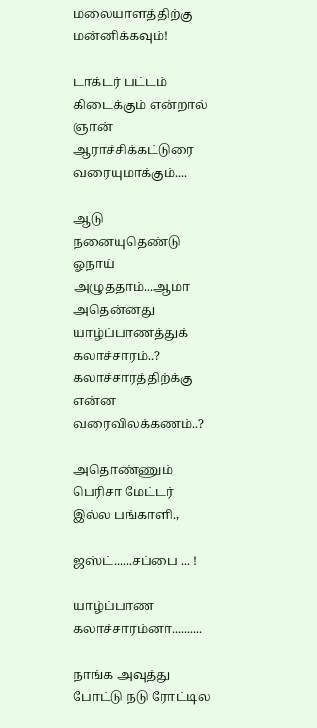மலையாளத்திற்கு மன்னிக்கவும்!

டாக்டர் பட்டம் கிடைக்கும் என்றால் ஞான் ஆராச்சிக்கட்டுரை வரையுமாக்கும்....

ஆடு நனையுதெண்டு ஓநாய் அழுததாம்...ஆமா அதென்னது யாழ்ப்பாணத்துக் கலாச்சாரம்..? கலாச்சாரத்திற்க்கு என்ன வரைவிலக்கணம்..?

அதொண்ணும் பெரிசா மேட்டர் இல்ல பங்காளி.,

ஜஸ்ட்......சப்பை ... !

யாழ்ப்பாண கலாச்சாரம்னா..........

நாங்க அவுத்து போட்டு நடு ரோட்டில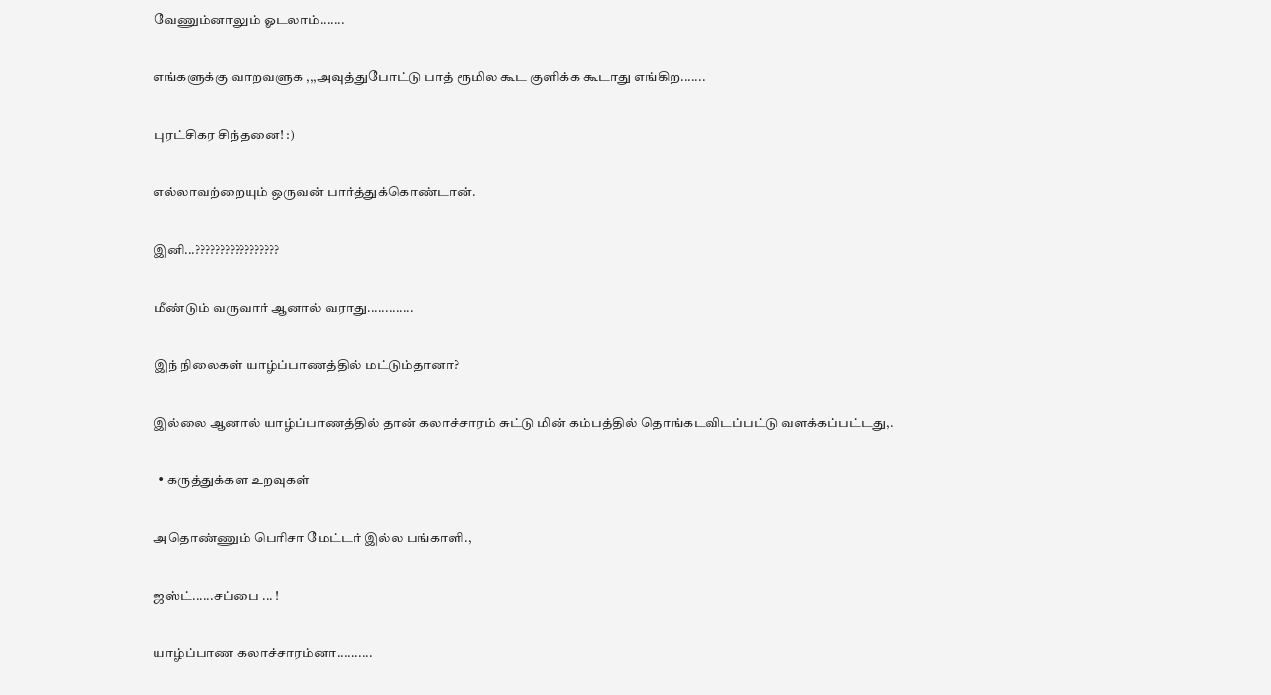வேணும்னாலும் ஓடலாம்.......

எங்களுக்கு வாறவளுக ,,,அவுத்துபோட்டு பாத் ரூமில கூட குளிக்க கூடாது எங்கிற.......

புரட்சிகர சிந்தனை! :)

எல்லாவற்றையும் ஒருவன் பார்த்துக்கொண்டான்.

இனி...?????????????????

மீண்டும் வருவார் ஆனால் வராது.............

இந் நிலைகள் யாழ்ப்பாணத்தில் மட்டும்தானா?

இல்லை ஆனால் யாழ்ப்பாணத்தில் தான் கலாச்சாரம் சுட்டு மின் கம்பத்தில் தொங்கடவிடப்பட்டு வளக்கப்பட்டது,.

  • கருத்துக்கள உறவுகள்

அதொண்ணும் பெரிசா மேட்டர் இல்ல பங்காளி.,

ஜஸ்ட்......சப்பை ... !

யாழ்ப்பாண கலாச்சாரம்னா..........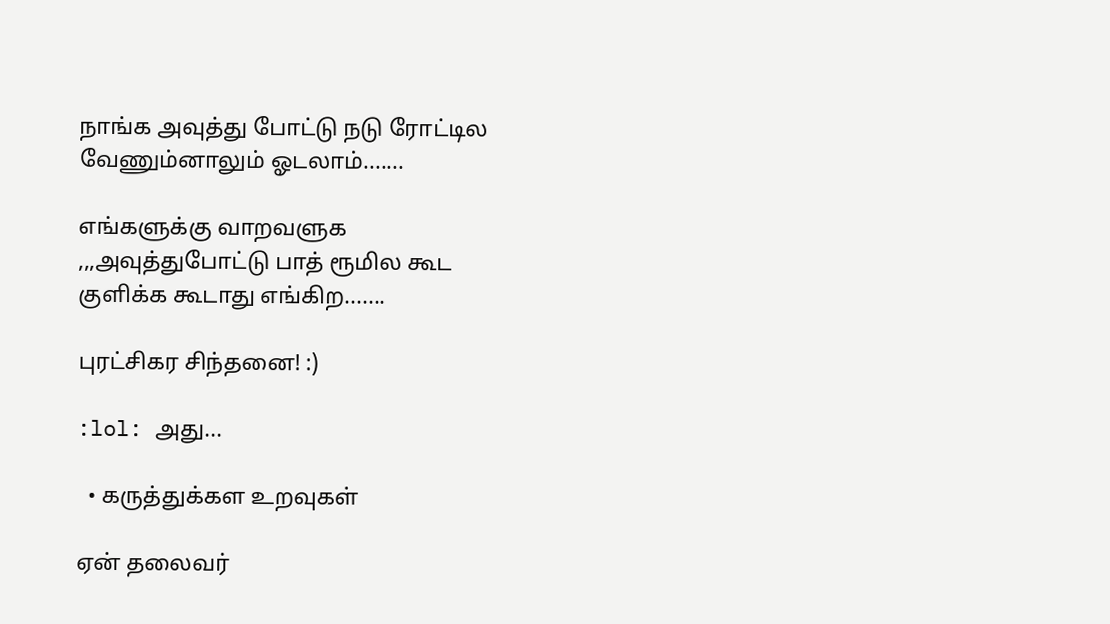நாங்க அவுத்து போட்டு நடு ரோட்டில வேணும்னாலும் ஓடலாம்.......

எங்களுக்கு வாறவளுக ,,,அவுத்துபோட்டு பாத் ரூமில கூட குளிக்க கூடாது எங்கிற.......

புரட்சிகர சிந்தனை! :)

:lol: அது...

  • கருத்துக்கள உறவுகள்

ஏன் தலைவர்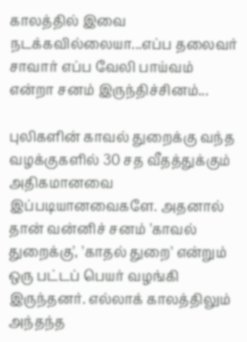காலத்தில் இவை நடக்கவில்லையா...எப்ப தலைவர் சாவார் எப்ப வேலி பாய்வம் என்றா சனம் இருந்திச்சினம்...

புலிகளின் காவல் துறைக்கு வந்த வழக்குகளில் 30 சத வீதத்துக்கும் அதிகமானவை இப்படியானவைகளே. அதனால் தான் வன்னிச் சனம் 'காவல் துறைக்கு', 'காதல் துறை' என்றும் ஒரு பட்டப் பெயர் வழங்கி இருந்தனர். எல்லாக் காலத்திலும் அந்தந்த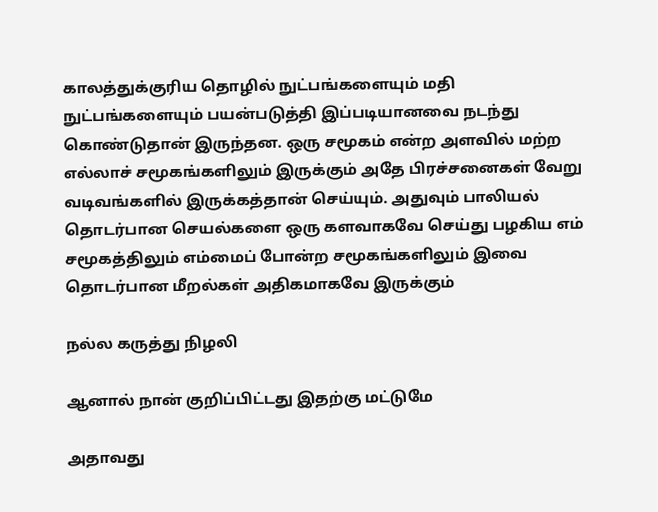காலத்துக்குரிய தொழில் நுட்பங்களையும் மதி நுட்பங்களையும் பயன்படுத்தி இப்படியானவை நடந்து கொண்டுதான் இருந்தன. ஒரு சமூகம் என்ற அளவில் மற்ற எல்லாச் சமூகங்களிலும் இருக்கும் அதே பிரச்சனைகள் வேறு வடிவங்களில் இருக்கத்தான் செய்யும். அதுவும் பாலியல் தொடர்பான செயல்களை ஒரு களவாகவே செய்து பழகிய எம் சமூகத்திலும் எம்மைப் போன்ற சமூகங்களிலும் இவை தொடர்பான மீறல்கள் அதிகமாகவே இருக்கும்

நல்ல கருத்து நிழலி

ஆனால் நான் குறிப்பிட்டது இதற்கு மட்டுமே

அதாவது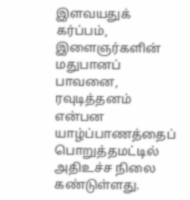இளவயதுக் கர்ப்பம், இளைஞர்களின் மதுபானப் பாவனை, ரவுடித்தனம் என்பன யாழ்ப்பாணத்தைப் பொறுத்தமட்டில் அதிஉச்ச நிலை கண்டுள்ளது.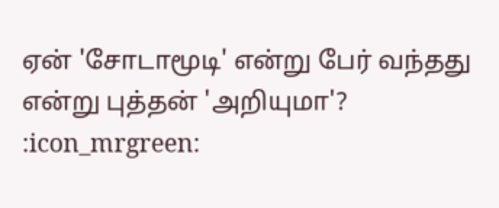ஏன் 'சோடாமூடி' என்று பேர் வந்தது என்று புத்தன் 'அறியுமா'? :icon_mrgreen: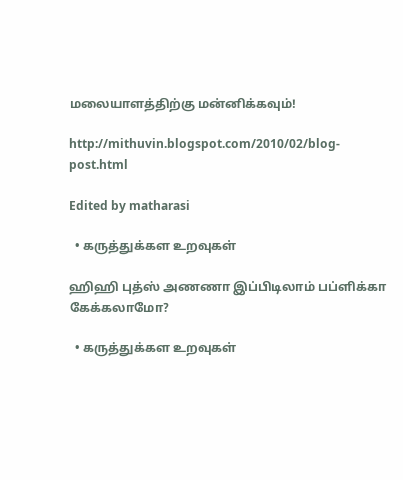மலையாளத்திற்கு மன்னிக்கவும்!

http://mithuvin.blogspot.com/2010/02/blog-post.html

Edited by matharasi

  • கருத்துக்கள உறவுகள்

ஹிஹி புத்ஸ் அணணா இப்பிடிலாம் பப்ளிக்கா கேக்கலாமோ?

  • கருத்துக்கள உறவுகள்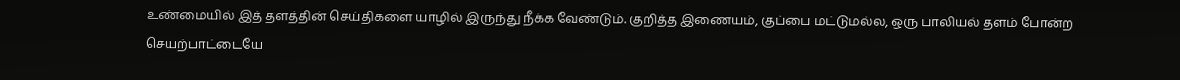உண்மையில் இத் தளத்தின் செய்திகளை யாழில் இருந்து நீக்க வேண்டும். குறித்த இணையம், குப்பை மட்டுமல்ல, ஒரு பாலியல் தளம் போன்ற செயற்பாட்டையே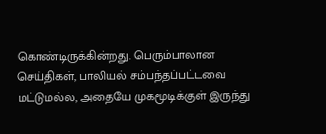கொண்டிருக்கின்றது. பெரும்பாலான செய்திகள், பாலியல் சம்பந்தப்பட்டவை மட்டுமல்ல, அதையே முகமூடிக்குள் இருந்து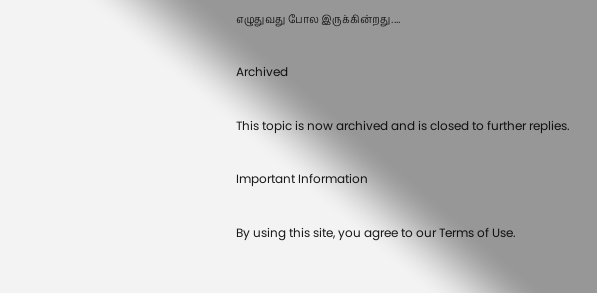எழுதுவது போல இருக்கின்றது....

Archived

This topic is now archived and is closed to further replies.

Important Information

By using this site, you agree to our Terms of Use.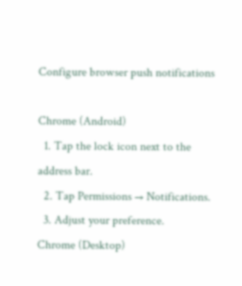Configure browser push notifications

Chrome (Android)
  1. Tap the lock icon next to the address bar.
  2. Tap Permissions → Notifications.
  3. Adjust your preference.
Chrome (Desktop)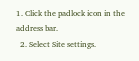1. Click the padlock icon in the address bar.
  2. Select Site settings.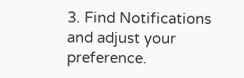3. Find Notifications and adjust your preference.